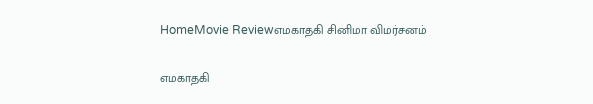HomeMovie Reviewஎமகாதகி சினிமா விமர்சனம்

எமகாதகி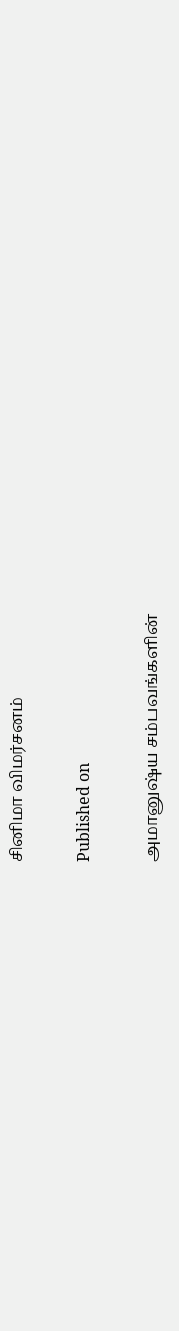சினிமா விமர்சனம்

Published on

அமானுஷ்ய சம்பவங்களின்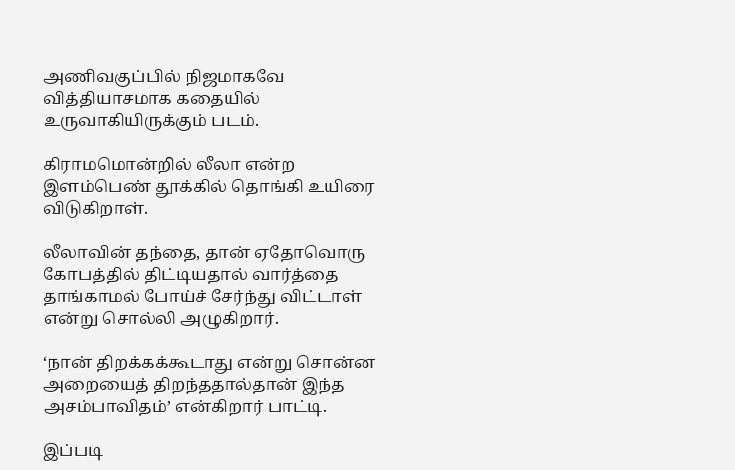அணிவகுப்பில் நிஜமாகவே வித்தியாசமாக கதையில் உருவாகியிருக்கும் படம்.

கிராமமொன்றில் லீலா என்ற இளம்பெண் தூக்கில் தொங்கி உயிரை விடுகிறாள்.

லீலாவின் தந்தை, தான் ஏதோவொரு கோபத்தில் திட்டியதால் வார்த்தை தாங்காமல் போய்ச் சேர்ந்து விட்டாள் என்று சொல்லி அழுகிறார்.

‘நான் திறக்கக்கூடாது என்று சொன்ன அறையைத் திறந்ததால்தான் இந்த அசம்பாவிதம்’ என்கிறார் பாட்டி.

இப்படி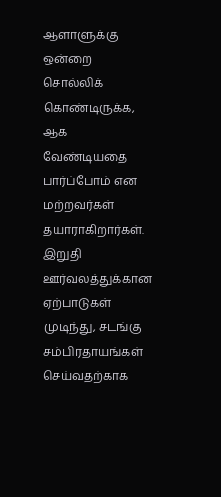ஆளாளுக்கு ஒன்றை சொல்லிக் கொண்டிருக்க, ஆக வேண்டியதை பார்ப்போம் என மற்றவர்கள் தயாராகிறார்கள். இறுதி ஊர்வலத்துக்கான ஏற்பாடுகள் முடிந்து, சடங்கு சம்பிரதாயங்கள் செய்வதற்காக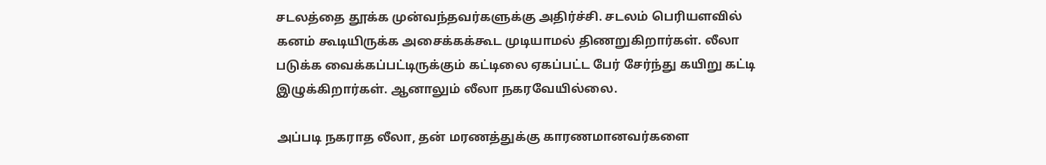சடலத்தை தூக்க முன்வந்தவர்களுக்கு அதிர்ச்சி. சடலம் பெரியளவில் கனம் கூடியிருக்க அசைக்கக்கூட முடியாமல் திணறுகிறார்கள். லீலா படுக்க வைக்கப்பட்டிருக்கும் கட்டிலை ஏகப்பட்ட பேர் சேர்ந்து கயிறு கட்டி இழுக்கிறார்கள். ஆனாலும் லீலா நகரவேயில்லை.

அப்படி நகராத லீலா, தன் மரணத்துக்கு காரணமானவர்களை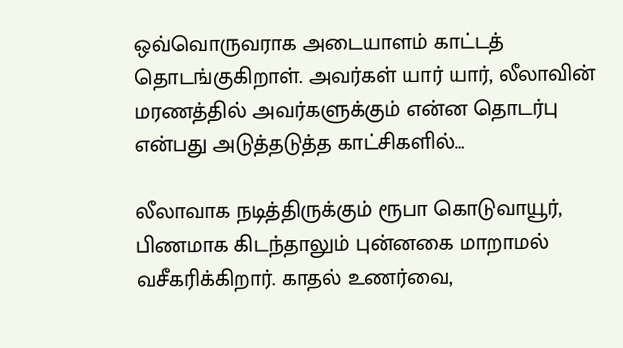ஒவ்வொருவராக அடையாளம் காட்டத் தொடங்குகிறாள். அவர்கள் யார் யார், லீலாவின் மரணத்தில் அவர்களுக்கும் என்ன தொடர்பு என்பது அடுத்தடுத்த காட்சிகளில்…

லீலாவாக நடித்திருக்கும் ரூபா கொடுவாயூர், பிணமாக கிடந்தாலும் புன்னகை மாறாமல் வசீகரிக்கிறார். காதல் உணர்வை,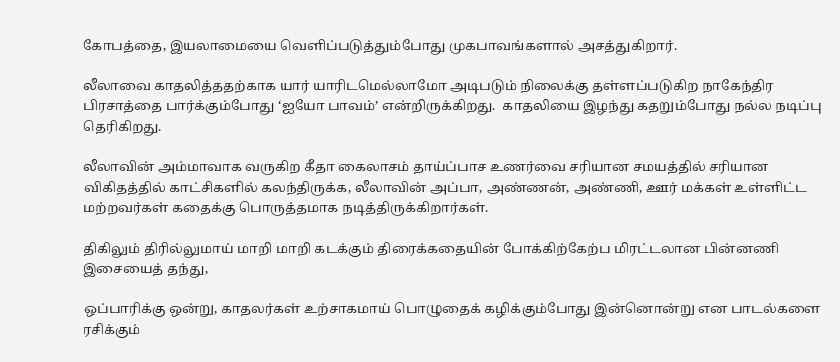கோபத்தை, இயலாமையை வெளிப்படுத்தும்போது முகபாவங்களால் அசத்துகிறார்.

லீலாவை காதலித்ததற்காக யார் யாரிடமெல்லாமோ அடிபடும் நிலைக்கு தள்ளப்படுகிற நாகேந்திர பிரசாத்தை பார்க்கும்போது ‘ஐயோ பாவம்’ என்றிருக்கிறது.  காதலியை இழந்து கதறும்போது நல்ல நடிப்பு தெரிகிறது.

லீலாவின் அம்மாவாக வருகிற கீதா கைலாசம் தாய்ப்பாச உணர்வை சரியான சமயத்தில் சரியான விகிதத்தில் காட்சிகளில் கலந்திருக்க, லீலாவின் அப்பா, அண்ணன், அண்ணி, ஊர் மக்கள் உள்ளிட்ட மற்றவர்கள் கதைக்கு பொருத்தமாக நடித்திருக்கிறார்கள்.

திகிலும் திரில்லுமாய் மாறி மாறி கடக்கும் திரைக்கதையின் போக்கிற்கேற்ப மிரட்டலான பின்னணி இசையைத் தந்து,

ஒப்பாரிக்கு ஒன்று, காதலர்கள் உற்சாகமாய் பொழுதைக் கழிக்கும்போது இன்னொன்று என பாடல்களை ரசிக்கும்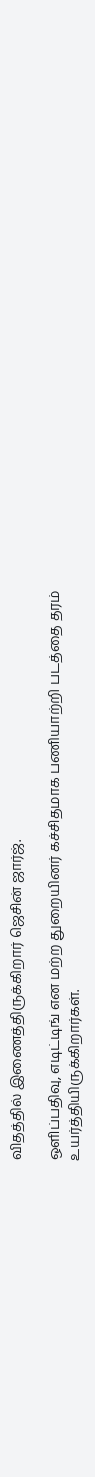விதத்தில் இணைத்திருக்கிறார் ஜெசின் ஜார்ஜ்.

ஒளிப்பதிவு, எடிட்டிங் என மற்ற துறையினர் கச்சிதமாக பணியாற்றி படத்தை தரம் உயர்த்தியிருக்கிறார்கள்.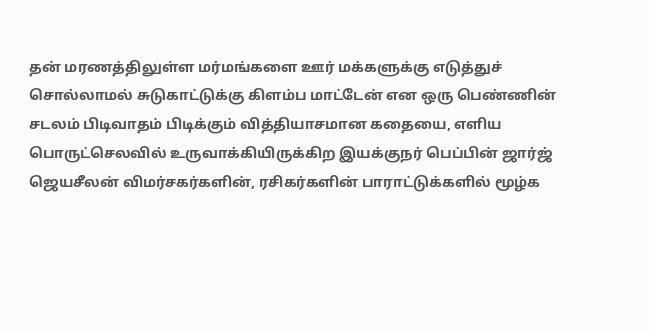தன் மரணத்திலுள்ள மர்மங்களை ஊர் மக்களுக்கு எடுத்துச் சொல்லாமல் சுடுகாட்டுக்கு கிளம்ப மாட்டேன் என ஒரு பெண்ணின் சடலம் பிடிவாதம் பிடிக்கும் வித்தியாசமான கதையை, எளிய பொருட்செலவில் உருவாக்கியிருக்கிற இயக்குநர் பெப்பின் ஜார்ஜ் ஜெயசீலன் விமர்சகர்களின், ரசிகர்களின் பாராட்டுக்களில் மூழ்க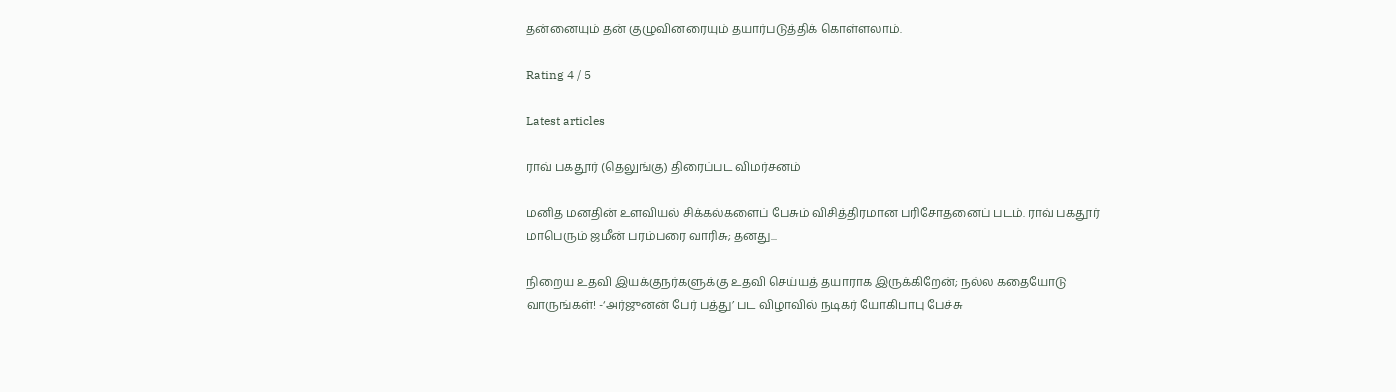தன்னையும் தன் குழுவினரையும் தயார்படுத்திக் கொள்ளலாம்.

Rating 4 / 5

Latest articles

ராவ் பகதூர் (தெலுங்கு) திரைப்பட விமர்சனம்

மனித மனதின் உளவியல் சிக்கல்களைப் பேசும் விசித்திரமான பரிசோதனைப் படம். ராவ் பகதூர் மாபெரும் ஜமீன் பரம்பரை வாரிசு; தனது...

நிறைய உதவி இயக்குநர்களுக்கு உதவி செய்யத் தயாராக இருக்கிறேன்; நல்ல கதையோடு வாருங்கள்! -‘அர்ஜுனன் பேர் பத்து’ பட விழாவில் நடிகர் யோகிபாபு பேச்சு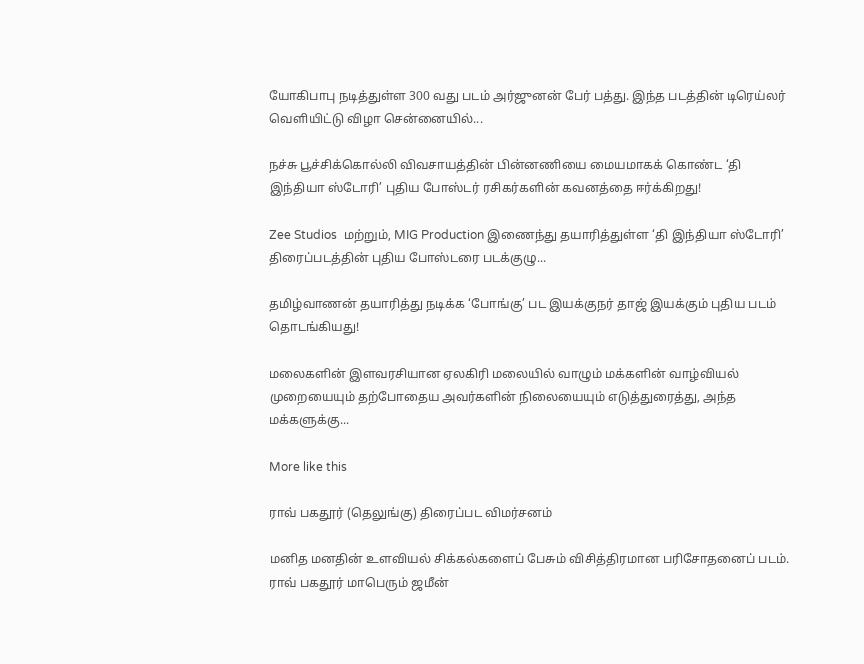யோகிபாபு நடித்துள்ள 300 வது படம் அர்ஜுனன் பேர் பத்து. இந்த படத்தின் டிரெய்லர் வெளியிட்டு விழா சென்னையில்...

நச்சு பூச்சிக்கொல்லி விவசாயத்தின் பின்னணியை மையமாகக் கொண்ட ‘தி இந்தியா ஸ்டோரி’ புதிய போஸ்டர் ரசிகர்களின் கவனத்தை ஈர்க்கிறது!

Zee Studios  மற்றும், MIG Production இணைந்து தயாரித்துள்ள ‘தி இந்தியா ஸ்டோரி’ திரைப்படத்தின் புதிய போஸ்டரை படக்குழு...

தமிழ்வாணன் தயாரித்து நடிக்க ‘போங்கு’ பட இயக்குநர் தாஜ் இயக்கும் புதிய படம் தொடங்கியது!

மலைகளின் இளவரசியான ஏலகிரி மலையில் வாழும் மக்களின் வாழ்வியல் முறையையும் தற்போதைய அவர்களின் நிலையையும் எடுத்துரைத்து, அந்த மக்களுக்கு...

More like this

ராவ் பகதூர் (தெலுங்கு) திரைப்பட விமர்சனம்

மனித மனதின் உளவியல் சிக்கல்களைப் பேசும் விசித்திரமான பரிசோதனைப் படம். ராவ் பகதூர் மாபெரும் ஜமீன்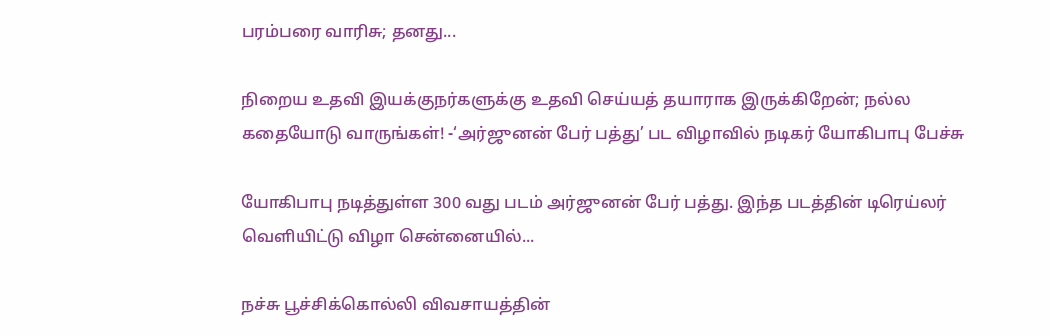பரம்பரை வாரிசு; தனது...

நிறைய உதவி இயக்குநர்களுக்கு உதவி செய்யத் தயாராக இருக்கிறேன்; நல்ல கதையோடு வாருங்கள்! -‘அர்ஜுனன் பேர் பத்து’ பட விழாவில் நடிகர் யோகிபாபு பேச்சு

யோகிபாபு நடித்துள்ள 300 வது படம் அர்ஜுனன் பேர் பத்து. இந்த படத்தின் டிரெய்லர் வெளியிட்டு விழா சென்னையில்...

நச்சு பூச்சிக்கொல்லி விவசாயத்தின்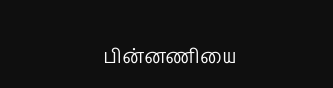பின்னணியை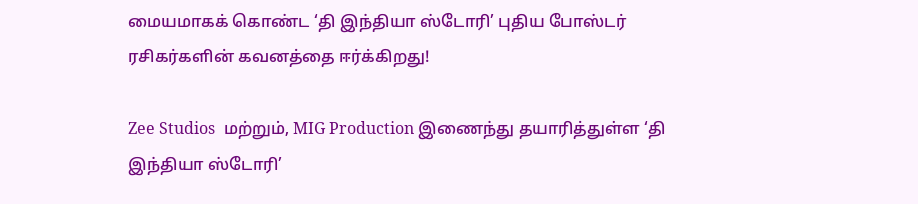மையமாகக் கொண்ட ‘தி இந்தியா ஸ்டோரி’ புதிய போஸ்டர் ரசிகர்களின் கவனத்தை ஈர்க்கிறது!

Zee Studios  மற்றும், MIG Production இணைந்து தயாரித்துள்ள ‘தி இந்தியா ஸ்டோரி’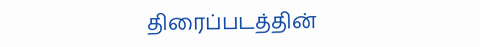திரைப்படத்தின்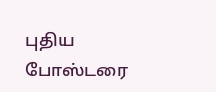புதிய போஸ்டரை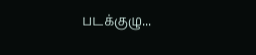படக்குழு...